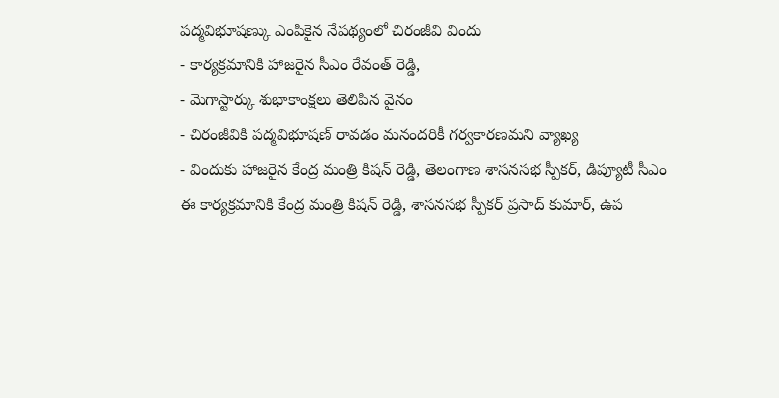పద్మవిభూషణ్కు ఎంపికైన నేపథ్యంలో చిరంజీవి విందు
- కార్యక్రమానికి హాజరైన సీఎం రేవంత్ రెడ్డి,
- మెగాస్టార్కు శుభాకాంక్షలు తెలిపిన వైనం
- చిరంజీవికి పద్మవిభూషణ్ రావడం మనందరికీ గర్వకారణమని వ్యాఖ్య
- విందుకు హాజరైన కేంద్ర మంత్రి కిషన్ రెడ్డి, తెలంగాణ శాసనసభ స్పీకర్, డిప్యూటీ సీఎం
ఈ కార్యక్రమానికి కేంద్ర మంత్రి కిషన్ రెడ్డి, శాసనసభ స్పీకర్ ప్రసాద్ కుమార్, ఉప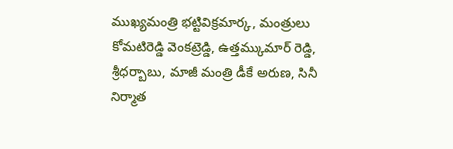ముఖ్యమంత్రి భట్టివిక్రమార్క, మంత్రులు కోమటిరెడ్డి వెంకట్రెడ్డి, ఉత్తమ్కుమార్ రెడ్డి, శ్రీధర్బాబు, మాజీ మంత్రి డీకే అరుణ, సినీ నిర్మాత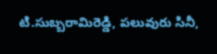టి.సుబ్బరామిరెడ్డి, పలువురు సినీ,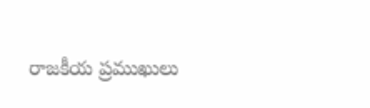రాజకీయ ప్రముఖులు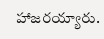హాజరయ్యారు.